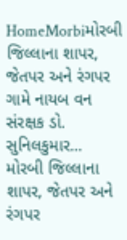HomeMorbiમોરબી જિલ્લાના શાપર, જેતપર અને રંગપર ગામે નાયબ વન સંરક્ષક ડો. સુનિલકુમાર...
મોરબી જિલ્લાના શાપર, જેતપર અને રંગપર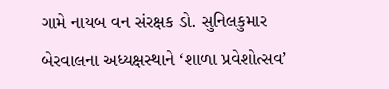ગામે નાયબ વન સંરક્ષક ડો. સુનિલકુમાર બેરવાલના અધ્યક્ષસ્થાને ‘શાળા પ્રવેશોત્સવ’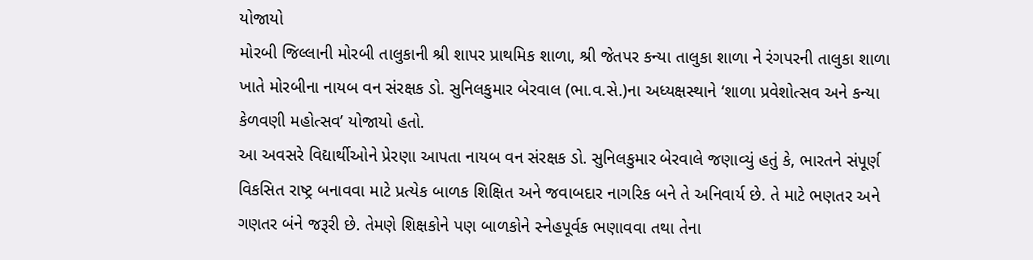યોજાયો
મોરબી જિલ્લાની મોરબી તાલુકાની શ્રી શાપર પ્રાથમિક શાળા, શ્રી જેતપર કન્યા તાલુકા શાળા ને રંગપરની તાલુકા શાળા ખાતે મોરબીના નાયબ વન સંરક્ષક ડો. સુનિલકુમાર બેરવાલ (ભા.વ.સે.)ના અધ્યક્ષસ્થાને ‘શાળા પ્રવેશોત્સવ અને કન્યા કેળવણી મહોત્સવ’ યોજાયો હતો.
આ અવસરે વિદ્યાર્થીઓને પ્રેરણા આપતા નાયબ વન સંરક્ષક ડો. સુનિલકુમાર બેરવાલે જણાવ્યું હતું કે, ભારતને સંપૂર્ણ વિકસિત રાષ્ટ્ર બનાવવા માટે પ્રત્યેક બાળક શિક્ષિત અને જવાબદાર નાગરિક બને તે અનિવાર્ય છે. તે માટે ભણતર અને ગણતર બંને જરૂરી છે. તેમણે શિક્ષકોને પણ બાળકોને સ્નેહપૂર્વક ભણાવવા તથા તેના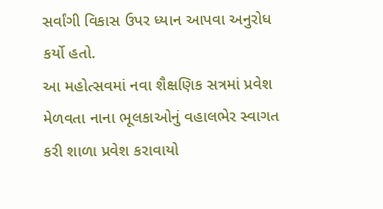સર્વાંગી વિકાસ ઉપર ધ્યાન આપવા અનુરોધ કર્યો હતો.
આ મહોત્સવમાં નવા શૈક્ષણિક સત્રમાં પ્રવેશ મેળવતા નાના ભૂલકાઓનું વહાલભેર સ્વાગત કરી શાળા પ્રવેશ કરાવાયો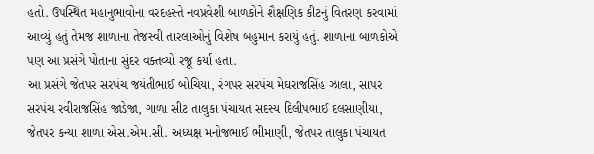હતો. ઉપસ્થિત મહાનુભાવોના વરદહસ્તે નવપ્રવેશી બાળકોને શૈક્ષણિક કીટનું વિતરણ કરવામાં આવ્યું હતું તેમજ શાળાના તેજસ્વી તારલાઓનું વિશેષ બહુમાન કરાયું હતું. શાળાના બાળકોએ પણ આ પ્રસંગે પોતાના સુંદર વક્તવ્યો રજૂ કર્યા હતા.
આ પ્રસંગે જેતપર સરપંચ જયંતીભાઈ બોચિયા, રંગપર સરપંચ મેઘરાજસિંહ ઝાલા, સાપર સરપંચ રવીરાજસિંહ જાડેજા, ગાળા સીટ તાલુકા પંચાયત સદસ્ય દિલીપભાઈ દલસાણીયા, જેતપર કન્યા શાળા એસ.એમ.સી. અધ્યક્ષ મનોજભાઈ ભીમાણી, જેતપર તાલુકા પંચાયત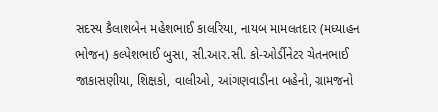સદસ્ય કૈલાશબેન મહેશભાઈ કાલરિયા, નાયબ મામલતદાર (મધ્યાહન ભોજન) કલ્પેશભાઈ બુસા, સી.આર.સી. કો-ઓર્ડીનેટર ચેતનભાઈ જાકાસણીયા, શિક્ષકો, વાલીઓ, આંગણવાડીના બહેનો, ગ્રામજનો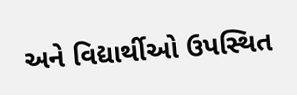અને વિદ્યાર્થીઓ ઉપસ્થિત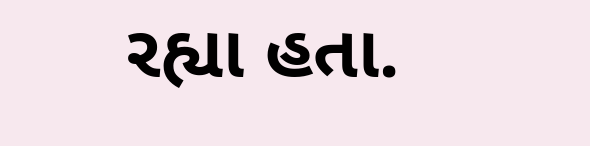રહ્યા હતા.